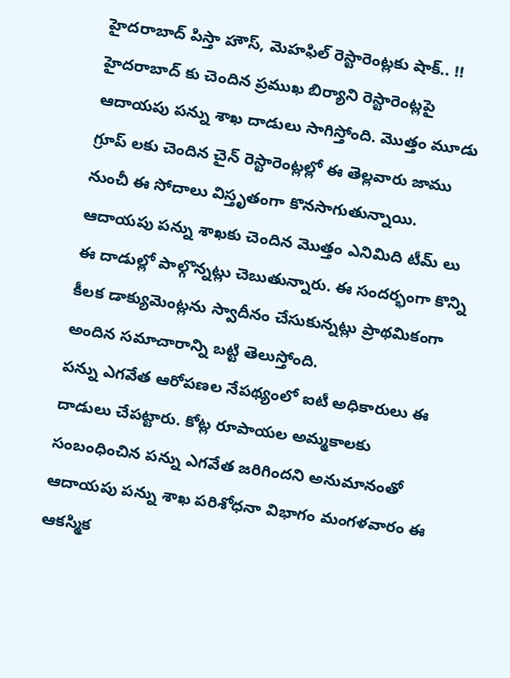హైదరాబాద్ పిస్తా హౌస్, మెహఫిల్ రెస్టారెంట్లకు షాక్.. !!
హైదరాబాద్ కు చెందిన ప్రముఖ బిర్యాని రెస్టారెంట్లపై ఆదాయపు పన్ను శాఖ దాడులు సాగిస్తోంది. మొత్తం మూడు గ్రూప్ లకు చెందిన చైన్ రెస్టారెంట్లల్లో ఈ తెల్లవారు జాము నుంచీ ఈ సోదాలు విస్తృతంగా కొనసాగుతున్నాయి. ఆదాయపు పన్ను శాఖకు చెందిన మొత్తం ఎనిమిది టీమ్ లు ఈ దాడుల్లో పాల్గొన్నట్లు చెబుతున్నారు. ఈ సందర్భంగా కొన్ని కీలక డాక్యుమెంట్లను స్వాదీనం చేసుకున్నట్లు ప్రాథమికంగా అందిన సమాచారాన్ని బట్టి తెలుస్తోంది.
పన్ను ఎగవేత ఆరోపణల నేపథ్యంలో ఐటీ అధికారులు ఈ దాడులు చేపట్టారు. కోట్ల రూపాయల అమ్మకాలకు సంబంధించిన పన్ను ఎగవేత జరిగిందని అనుమానంతో ఆదాయపు పన్ను శాఖ పరిశోధనా విభాగం మంగళవారం ఈ ఆకస్మిక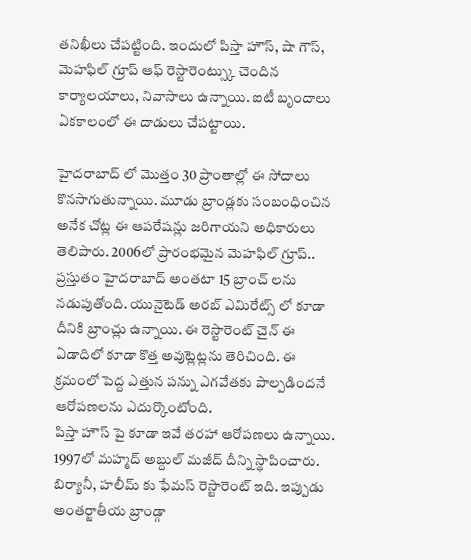తనిఖీలు చేపట్టింది. ఇందులో పిస్తా హౌస్, షా గౌస్, మెహఫిల్ గ్రూప్ ఆఫ్ రెస్టారెంట్స్కు చెందిన కార్యాలయాలు, నివాసాలు ఉన్నాయి. ఐటీ బృందాలు ఏకకాలంలో ఈ దాడులు చేపట్టాయి.

హైదరాబాద్ లో మొత్తం 30 ప్రాంతాల్లో ఈ సోదాలు కొనసాగుతున్నాయి. మూడు బ్రాండ్లకు సంబంధించిన అనేక చోట్ల ఈ ఆపరేషన్లు జరిగాయని అధికారులు తెలిపారు. 2006లో ప్రారంభమైన మెహఫిల్ గ్రూప్.. ప్రస్తుతం హైదరాబాద్ అంతటా 15 బ్రాంచ్ లను నడుపుతోంది. యునైటెడ్ అరబ్ ఎమిరేట్స్ లో కూడా దీనికి బ్రాంచ్లు ఉన్నాయి. ఈ రెస్టారెంట్ చైన్ ఈ ఏడాదిలో కూడా కొత్త అవుట్లెట్లను తెరిచింది. ఈ క్రమంలో పెద్ద ఎత్తున పన్ను ఎగవేతకు పాల్పడిందనే ఆరోపణలను ఎదుర్కొంటోంది.
పిస్తా హౌస్ పై కూడా ఇవే తరహా ఆరోపణలు ఉన్నాయి. 1997లో మహ్మద్ అబ్దుల్ మజీద్ దీన్ని స్థాపించారు. బిర్యానీ, హలీమ్ కు ఫేమస్ రెస్టారెంట్ ఇది. ఇప్పుడు అంతర్జాతీయ బ్రాండ్గా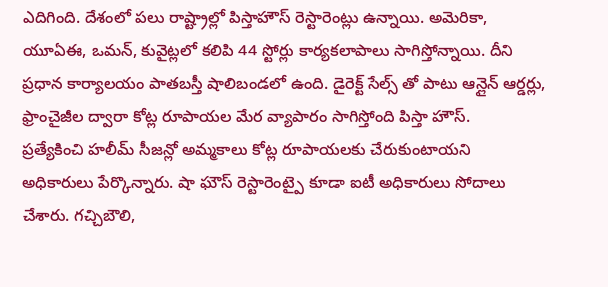ఎదిగింది. దేశంలో పలు రాష్ట్రాల్లో పిస్తాహౌస్ రెస్టారెంట్లు ఉన్నాయి. అమెరికా, యూఏఈ, ఒమన్, కువైట్లలో కలిపి 44 స్టోర్లు కార్యకలాపాలు సాగిస్తోన్నాయి. దీని ప్రధాన కార్యాలయం పాతబస్తీ షాలిబండలో ఉంది. డైరెక్ట్ సేల్స్ తో పాటు ఆన్లైన్ ఆర్డర్లు, ఫ్రాంచైజీల ద్వారా కోట్ల రూపాయల మేర వ్యాపారం సాగిస్తోంది పిస్తా హౌస్.
ప్రత్యేకించి హలీమ్ సీజన్లో అమ్మకాలు కోట్ల రూపాయలకు చేరుకుంటాయని అధికారులు పేర్కొన్నారు. షా ఘౌస్ రెస్టారెంట్పై కూడా ఐటీ అధికారులు సోదాలు చేశారు. గచ్చిబౌలి,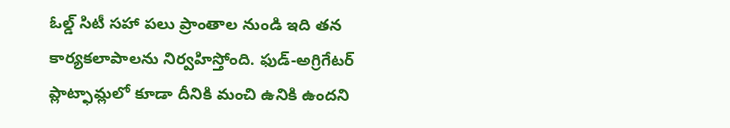ఓల్డ్ సిటీ సహా పలు ప్రాంతాల నుండి ఇది తన కార్యకలాపాలను నిర్వహిస్తోంది. ఫుడ్-అగ్రిగేటర్ ప్లాట్ఫామ్లలో కూడా దీనికి మంచి ఉనికి ఉందని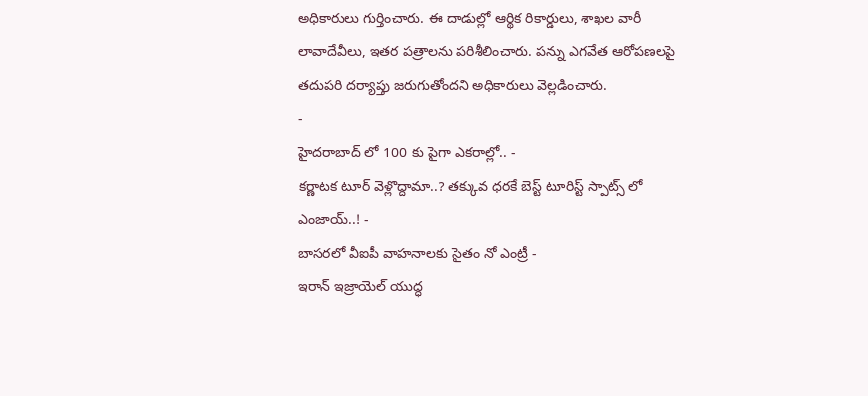అధికారులు గుర్తించారు. ఈ దాడుల్లో ఆర్థిక రికార్డులు, శాఖల వారీ లావాదేవీలు, ఇతర పత్రాలను పరిశీలించారు. పన్ను ఎగవేత ఆరోపణలపై తదుపరి దర్యాప్తు జరుగుతోందని అధికారులు వెల్లడించారు.
-
హైదరాబాద్ లో 100 కు పైగా ఎకరాల్లో.. -
కర్ణాటక టూర్ వెళ్లొద్దామా..? తక్కువ ధరకే బెస్ట్ టూరిస్ట్ స్పాట్స్ లో ఎంజాయ్..! -
బాసరలో వీఐపీ వాహనాలకు సైతం నో ఎంట్రీ -
ఇరాన్ ఇజ్రాయెల్ యుద్ధ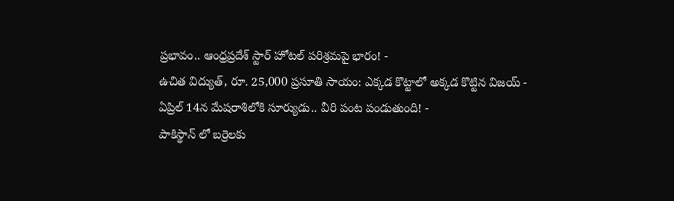ప్రభావం.. ఆంధ్రప్రదేశ్ స్టార్ హోటల్ పరిశ్రమపై భారం! -
ఉచిత విద్యుత్, రూ. 25,000 ప్రసూతి సాయం: ఎక్కడ కొట్టాలో అక్కడ కొట్టిన విజయ్ -
ఏప్రిల్ 14న మేషరాశిలోకి సూర్యుడు.. వీరి పంట పండుతుంది! -
పాకిస్థాన్ లో బర్రెలకు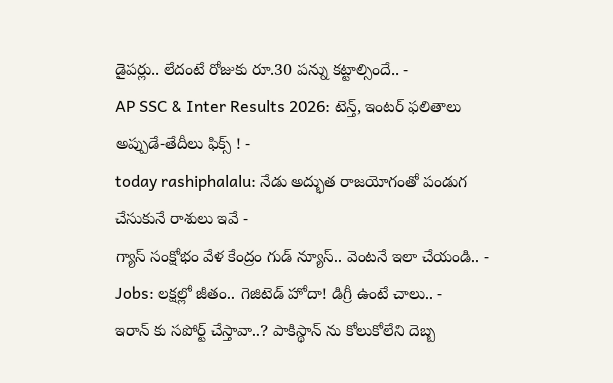డైపర్లు.. లేదంటే రోజుకు రూ.30 పన్ను కట్టాల్సిందే.. -
AP SSC & Inter Results 2026: టెన్త్, ఇంటర్ ఫలితాలు అప్పుడే-తేదీలు ఫిక్స్ ! -
today rashiphalalu: నేడు అద్భుత రాజయోగంతో పండుగ చేసుకునే రాశులు ఇవే -
గ్యాస్ సంక్షోభం వేళ కేంద్రం గుడ్ న్యూస్.. వెంటనే ఇలా చేయండి.. -
Jobs: లక్షల్లో జీతం.. గెజిటెడ్ హోదా! డిగ్రీ ఉంటే చాలు.. -
ఇరాన్ కు సపోర్ట్ చేస్తావా..? పాకిస్థాన్ ను కోలుకోలేని దెబ్బ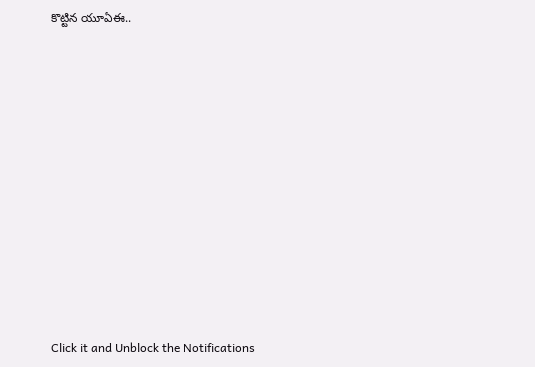కొట్టిన యూఏఈ..












Click it and Unblock the Notifications